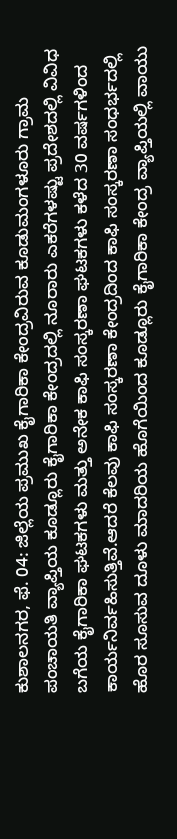ಕುಶಾಲನಗರ, ಫೆ. 04: ಜಿಲ್ಲೆಯ ಪ್ರಮುಖ ಕೈಗಾರಿಕಾ ಕೇಂದ್ರವಿರುವ ಕೂಡುಮಂಗಳೂರು ಗ್ರಾಮ ಪಂಚಾಯತಿ ವ್ಯಾಪ್ತಿಯ ಕೂಡ್ಲೂರು ಕೈಗಾರಿಕಾ ಕೇಂದ್ರದಲ್ಲಿ ನೂರಾರು ಎಕರೆಗಳಷ್ಟು ಪ್ರದೇಶದಲ್ಲಿ ವಿವಿಧ ಬಗೆಯ ಕೈಗಾರಿಕಾ ಘಟಕಗಳು ಮತ್ತು ಅನೇಕ ಕಾಫಿ ಸಂಸ್ಕರಣಾ ಘಟಕಗಳು ಕಳೆದ 30 ವರ್ಷಗಳಿಂದ ಕಾರ್ಯನಿರ್ವಹಿಸುತ್ತಿವೆ.ಆದರೆ ಕೆಲವು ಕಾಫಿ ಸಂಸ್ಕರಣಾ ಕೇಂದ್ರದಿಂದ ಕಾಫಿ ಸಂಸ್ಕರಣಾ ಸಂಧರ್ಭದಲ್ಲಿ ಹೊರ ಸೂಸುವ ದೂಳು ಮಾದರಿಯ ಹೊಗೆಯಿಂದ ಕೂಡ್ಲೂರು ಕೈಗಾರಿಕಾ ಕೇಂದ್ರ ವ್ಯಾಪ್ತಿಯಲ್ಲಿ ವಾಯು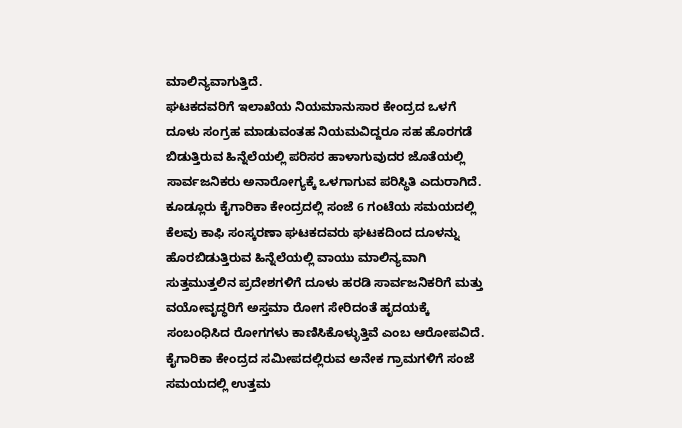ಮಾಲಿನ್ಯವಾಗುತ್ತಿದೆ.
ಘಟಕದವರಿಗೆ ಇಲಾಖೆಯ ನಿಯಮಾನುಸಾರ ಕೇಂದ್ರದ ಒಳಗೆ ದೂಳು ಸಂಗ್ರಹ ಮಾಡುವಂತಹ ನಿಯಮವಿದ್ದರೂ ಸಹ ಹೊರಗಡೆ ಬಿಡುತ್ತಿರುವ ಹಿನ್ನೆಲೆಯಲ್ಲಿ ಪರಿಸರ ಹಾಳಾಗುವುದರ ಜೊತೆಯಲ್ಲಿ ಸಾರ್ವಜನಿಕರು ಅನಾರೋಗ್ಯಕ್ಕೆ ಒಳಗಾಗುವ ಪರಿಸ್ಥಿತಿ ಎದುರಾಗಿದೆ.
ಕೂಡ್ಲೂರು ಕೈಗಾರಿಕಾ ಕೇಂದ್ರದಲ್ಲಿ ಸಂಜೆ 6 ಗಂಟೆಯ ಸಮಯದಲ್ಲಿ ಕೆಲವು ಕಾಫಿ ಸಂಸ್ಕರಣಾ ಘಟಕದವರು ಘಟಕದಿಂದ ದೂಳನ್ನು ಹೊರಬಿಡುತ್ತಿರುವ ಹಿನ್ನೆಲೆಯಲ್ಲಿ ವಾಯು ಮಾಲಿನ್ಯವಾಗಿ ಸುತ್ತಮುತ್ತಲಿನ ಪ್ರದೇಶಗಳಿಗೆ ದೂಳು ಹರಡಿ ಸಾರ್ವಜನಿಕರಿಗೆ ಮತ್ತು ವಯೋವೃದ್ಧರಿಗೆ ಅಸ್ತಮಾ ರೋಗ ಸೇರಿದಂತೆ ಹೃದಯಕ್ಕೆ ಸಂಬಂಧಿಸಿದ ರೋಗಗಳು ಕಾಣಿಸಿಕೊಳ್ಳುತ್ತಿವೆ ಎಂಬ ಆರೋಪವಿದೆ.
ಕೈಗಾರಿಕಾ ಕೇಂದ್ರದ ಸಮೀಪದಲ್ಲಿರುವ ಅನೇಕ ಗ್ರಾಮಗಳಿಗೆ ಸಂಜೆ ಸಮಯದಲ್ಲಿ ಉತ್ತಮ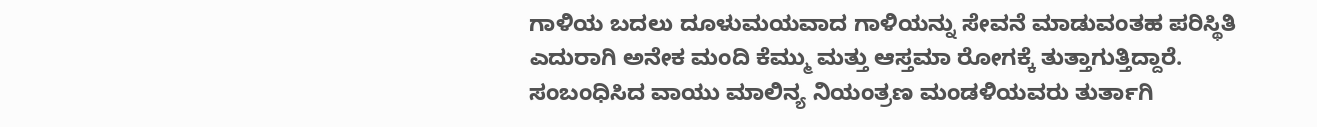ಗಾಳಿಯ ಬದಲು ದೂಳುಮಯವಾದ ಗಾಳಿಯನ್ನು ಸೇವನೆ ಮಾಡುವಂತಹ ಪರಿಸ್ಥಿತಿ ಎದುರಾಗಿ ಅನೇಕ ಮಂದಿ ಕೆಮ್ಮು ಮತ್ತು ಆಸ್ತಮಾ ರೋಗಕ್ಕೆ ತುತ್ತಾಗುತ್ತಿದ್ದಾರೆ. ಸಂಬಂಧಿಸಿದ ವಾಯು ಮಾಲಿನ್ಯ ನಿಯಂತ್ರಣ ಮಂಡಳಿಯವರು ತುರ್ತಾಗಿ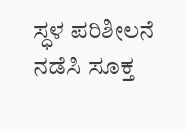ಸ್ಧಳ ಪರಿಶೀಲನೆ ನಡೆಸಿ ಸೂಕ್ತ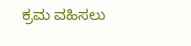ಕ್ರಮ ವಹಿಸಲು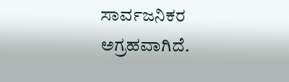ಸಾರ್ವಜನಿಕರ ಅಗ್ರಹವಾಗಿದೆ.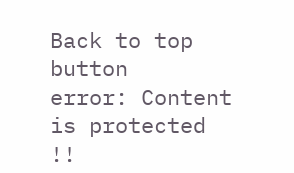Back to top button
error: Content is protected !!